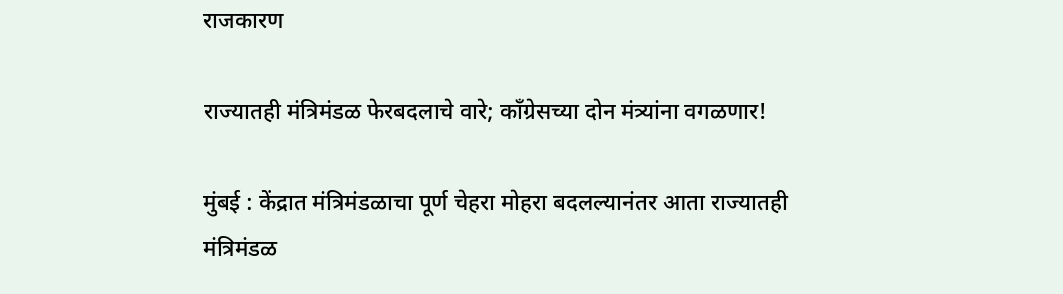राजकारण

राज्यातही मंत्रिमंडळ फेरबदलाचे वारे; काँग्रेसच्या दोन मंत्र्यांना वगळणार!

मुंबई : केंद्रात मंत्रिमंडळाचा पूर्ण चेहरा मोहरा बदलल्यानंतर आता राज्यातही मंत्रिमंडळ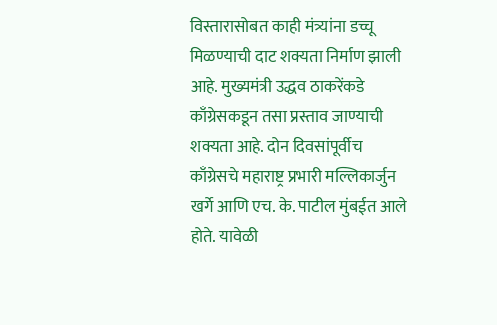विस्तारासोबत काही मंत्र्यांना डच्चू मिळण्याची दाट शक्यता निर्माण झाली आहे. मुख्यमंत्री उद्धव ठाकरेंकडे काँग्रेसकडून तसा प्रस्ताव जाण्याची शक्यता आहे. दोन दिवसांपूर्वीच काँग्रेसचे महाराष्ट्र प्रभारी मल्लिकार्जुन खर्गे आणि एच. के. पाटील मुंबईत आले होते. यावेळी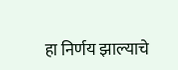हा निर्णय झाल्याचे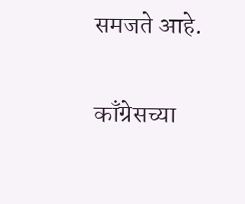समजते आहे.

काँग्रेसच्या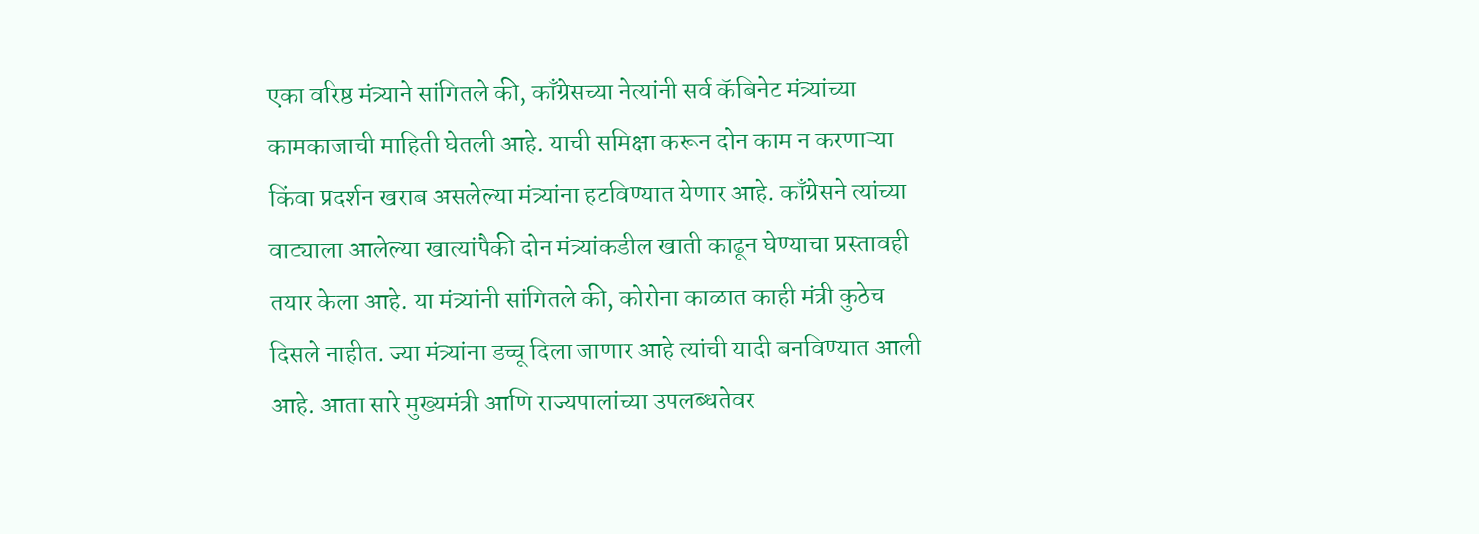एका वरिष्ठ मंत्र्याने सांगितले की, काँग्रेसच्या नेत्यांनी सर्व कॅबिनेट मंत्र्यांच्या कामकाजाची माहिती घेतली आहे. याची समिक्षा करून दोन काम न करणाऱ्या किंवा प्रदर्शन खराब असलेल्या मंत्र्यांना हटविण्यात येणार आहे. काँग्रेसने त्यांच्या वाट्याला आलेल्या खात्यांपैकी दोन मंत्र्यांकडील खाती काढून घेण्याचा प्रस्तावही तयार केला आहे. या मंत्र्यांनी सांगितले की, कोरोना काळात काही मंत्री कुठेच दिसले नाहीत. ज्या मंत्र्यांना डच्चू दिला जाणार आहे त्यांची यादी बनविण्यात आली आहे. आता सारे मुख्यमंत्री आणि राज्यपालांच्या उपलब्धतेवर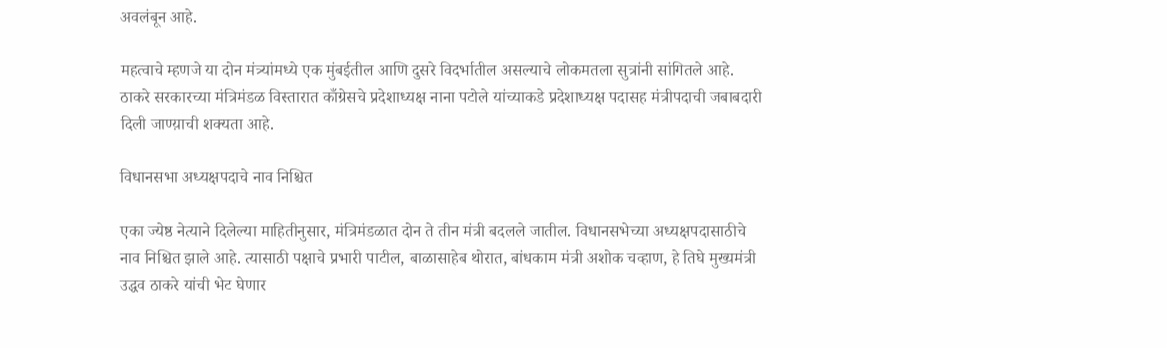अवलंबून आहे.

महत्वाचे म्हणजे या दोन मंत्र्यांमध्ये एक मुंबईतील आणि दुसरे विदर्भातील असल्याचे लोकमतला सुत्रांनी सांगितले आहे. ठाकरे सरकारच्या मंत्रिमंडळ विस्तारात काँग्रेसचे प्रदेशाध्यक्ष नाना पटोले यांच्याकडे प्रदेशाध्यक्ष पदासह मंत्रीपदाची जबाबदारी दिली जाण्य़ाची शक्यता आहे.

विधानसभा अध्यक्षपदाचे नाव निश्चित

एका ज्येष्ठ नेत्याने दिलेल्या माहितीनुसार, मंत्रिमंडळात दोन ते तीन मंत्री बदलले जातील. विधानसभेच्या अध्यक्षपदासाठीचे नाव निश्चित झाले आहे. त्यासाठी पक्षाचे प्रभारी पाटील, बाळासाहेब थोरात, बांधकाम मंत्री अशोक चव्हाण, हे तिघे मुख्यमंत्री उद्धव ठाकरे यांची भेट घेणार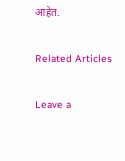आहेत.

Related Articles

Leave a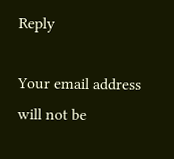Reply

Your email address will not be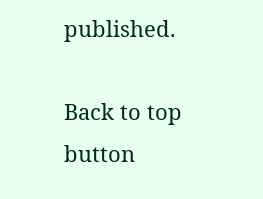published.

Back to top button